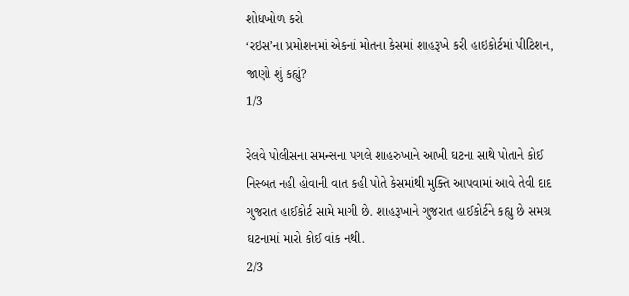શોધખોળ કરો
‘રઇસ’ના પ્રમોશનમાં એકનાં મોતના કેસમાં શાહરૂખે કરી હાઇકોર્ટમાં પીટિશન, જાણો શું કહ્યું?
1/3

રેલવે પોલીસના સમન્સના પગલે શાહરુખાને આખી ઘટના સાથે પોતાને કોઈ નિસ્બત નહી હોવાની વાત કહી પોતે કેસમાંથી મુક્તિ આપવામાં આવે તેવી દાદ ગુજરાત હાઈકોર્ટ સામે માગી છે. શાહરૂખાને ગુજરાત હાઈકોર્ટને કહ્યુ છે સમગ્ર ઘટનામાં મારો કોઈ વાંક નથી.
2/3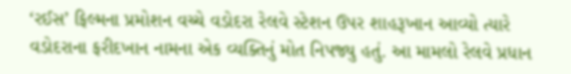‘રઈસ’ ફિલ્મના પ્રમોશન વચ્ચે વડોદરા રેલવે સ્ટેશન ઉપર શાહરૂખાન આવ્યો ત્યારે વડોદરાના ફરીદખાન નામના એક વ્યક્તિનું મોત નિપજ્યુ હતું. આ મામલો રેલવે પ્રધાન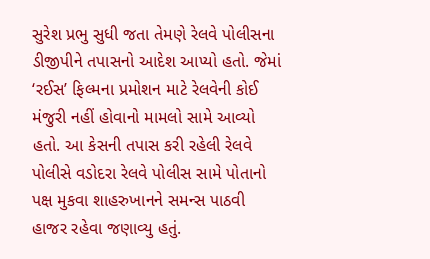સુરેશ પ્રભુ સુધી જતા તેમણે રેલવે પોલીસના ડીજીપીને તપાસનો આદેશ આપ્યો હતો. જેમાં ‘રઈસ’ ફિલ્મના પ્રમોશન માટે રેલવેની કોઈ મંજુરી નહીં હોવાનો મામલો સામે આવ્યો હતો. આ કેસની તપાસ કરી રહેલી રેલવે પોલીસે વડોદરા રેલવે પોલીસ સામે પોતાનો પક્ષ મુકવા શાહરુખાનને સમન્સ પાઠવી હાજર રહેવા જણાવ્યુ હતું.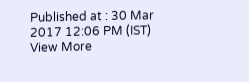Published at : 30 Mar 2017 12:06 PM (IST)
View More